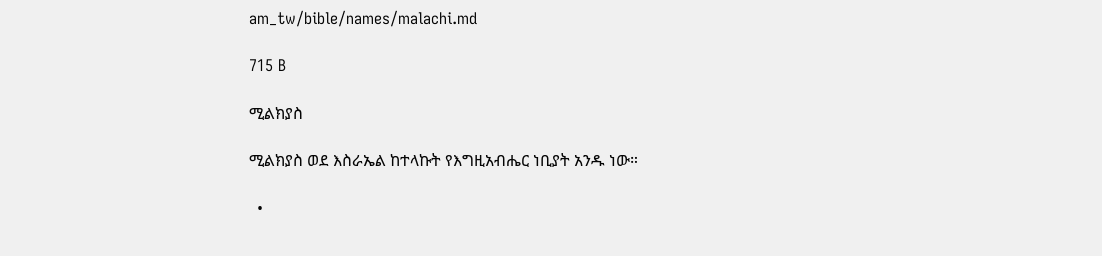am_tw/bible/names/malachi.md

715 B

ሚልክያስ

ሚልክያስ ወደ እስራኤል ከተላኩት የእግዚአብሔር ነቢያት አንዱ ነው።

  •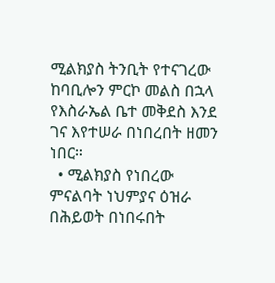ሚልክያስ ትንቢት የተናገረው ከባቢሎን ምርኮ መልስ በኋላ የእስራኤል ቤተ መቅደስ እንደ ገና እየተሠራ በነበረበት ዘመን ነበር።
  • ሚልክያስ የነበረው ምናልባት ነህምያና ዕዝራ በሕይወት በነበሩበት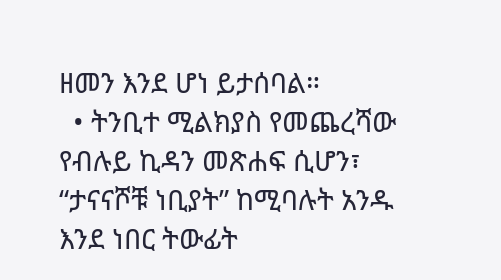ዘመን እንደ ሆነ ይታሰባል።
  • ትንቢተ ሚልክያስ የመጨረሻው የብሉይ ኪዳን መጽሐፍ ሲሆን፣ “ታናናሾቹ ነቢያት” ከሚባሉት አንዱ እንደ ነበር ትውፊት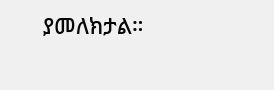ያመለክታል።